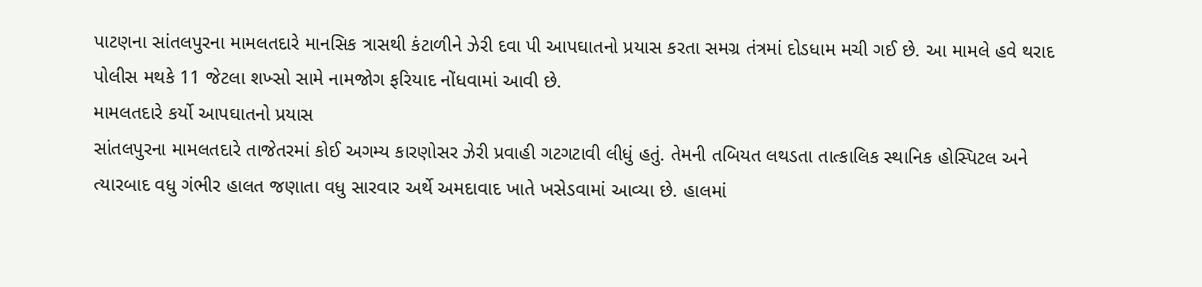પાટણના સાંતલપુરના મામલતદારે માનસિક ત્રાસથી કંટાળીને ઝેરી દવા પી આપઘાતનો પ્રયાસ કરતા સમગ્ર તંત્રમાં દોડધામ મચી ગઈ છે. આ મામલે હવે થરાદ પોલીસ મથકે 11 જેટલા શખ્સો સામે નામજોગ ફરિયાદ નોંધવામાં આવી છે.
મામલતદારે કર્યો આપઘાતનો પ્રયાસ
સાંતલપુરના મામલતદારે તાજેતરમાં કોઈ અગમ્ય કારણોસર ઝેરી પ્રવાહી ગટગટાવી લીધું હતું. તેમની તબિયત લથડતા તાત્કાલિક સ્થાનિક હોસ્પિટલ અને ત્યારબાદ વધુ ગંભીર હાલત જણાતા વધુ સારવાર અર્થે અમદાવાદ ખાતે ખસેડવામાં આવ્યા છે. હાલમાં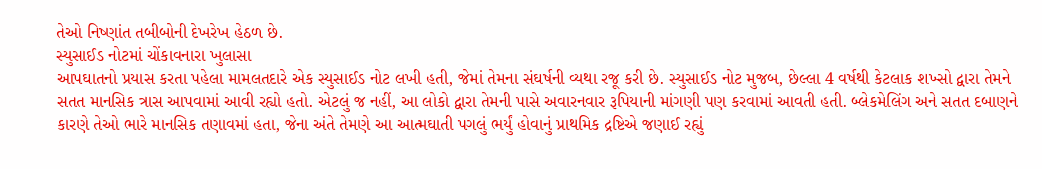તેઓ નિષ્ણાંત તબીબોની દેખરેખ હેઠળ છે.
સ્યુસાઈડ નોટમાં ચોંકાવનારા ખુલાસા
આપઘાતનો પ્રયાસ કરતા પહેલા મામલતદારે એક સ્યુસાઈડ નોટ લખી હતી, જેમાં તેમના સંઘર્ષની વ્યથા રજૂ કરી છે. સ્યુસાઈડ નોટ મુજબ, છેલ્લા 4 વર્ષથી કેટલાક શખ્સો દ્વારા તેમને સતત માનસિક ત્રાસ આપવામાં આવી રહ્યો હતો. એટલું જ નહીં, આ લોકો દ્વારા તેમની પાસે અવારનવાર રૂપિયાની માંગણી પણ કરવામાં આવતી હતી. બ્લેકમેલિંગ અને સતત દબાણને કારણે તેઓ ભારે માનસિક તણાવમાં હતા, જેના અંતે તેમણે આ આત્મઘાતી પગલું ભર્યું હોવાનું પ્રાથમિક દ્રષ્ટિએ જણાઈ રહ્યું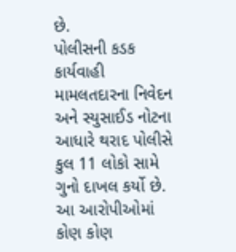છે.
પોલીસની કડક કાર્યવાહી
મામલતદારના નિવેદન અને સ્યુસાઈડ નોટના આધારે થરાદ પોલીસે કુલ 11 લોકો સામે ગુનો દાખલ કર્યો છે. આ આરોપીઓમાં કોણ કોણ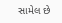સામેલ છે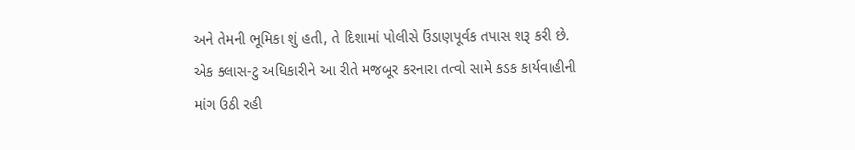અને તેમની ભૂમિકા શું હતી, તે દિશામાં પોલીસે ઉંડાણપૂર્વક તપાસ શરૂ કરી છે. એક ક્લાસ-ટુ અધિકારીને આ રીતે મજબૂર કરનારા તત્વો સામે કડક કાર્યવાહીની માંગ ઉઠી રહી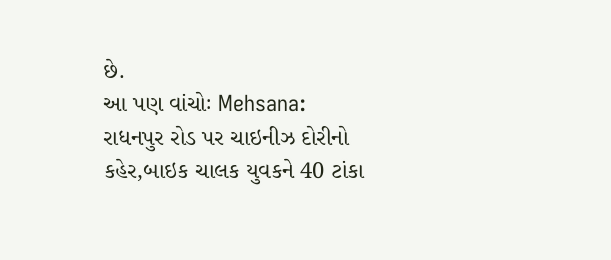છે.
આ પણ વાંચોઃ Mehsana: રાધનપુર રોડ પર ચાઇનીઝ દોરીનો કહેર,બાઇક ચાલક યુવકને 40 ટાંકા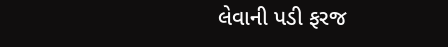લેવાની પડી ફરજ